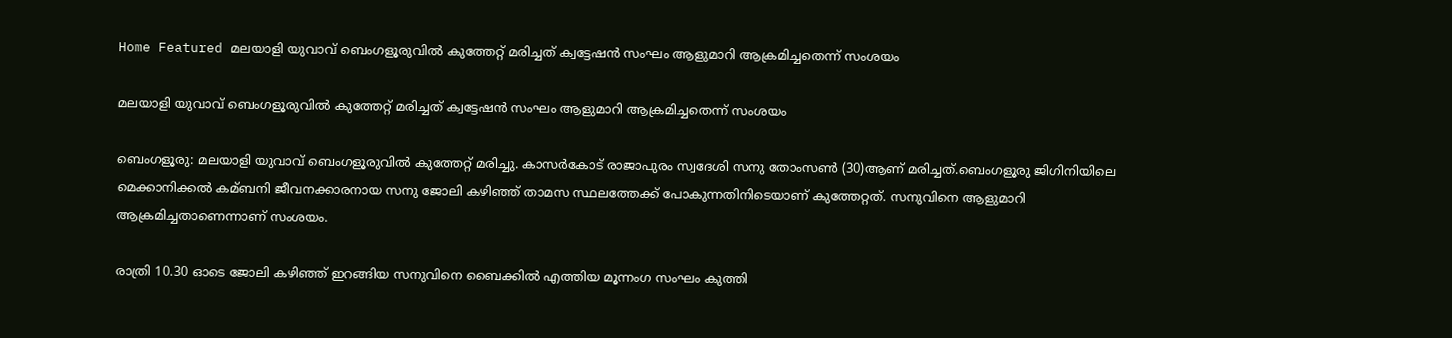Home Featured മലയാളി യുവാവ് ബെംഗളൂരുവില്‍ കുത്തേറ്റ് മരിച്ചത് ക്വട്ടേഷന്‍ സംഘം ആളുമാറി ആക്രമിച്ചതെന്ന് സംശയം

മലയാളി യുവാവ് ബെംഗളൂരുവില്‍ കുത്തേറ്റ് മരിച്ചത് ക്വട്ടേഷന്‍ സംഘം ആളുമാറി ആക്രമിച്ചതെന്ന് സംശയം

ബെംഗളൂരു: മലയാളി യുവാവ് ബെംഗളൂരുവില്‍ കുത്തേറ്റ് മരിച്ചു. കാസര്‍കോട് രാജാപുരം സ്വദേശി സനു തോംസണ്‍ (30)ആണ് മരിച്ചത്.ബെംഗളൂരു ജിഗിനിയിലെ മെക്കാനിക്കല്‍ കമ്ബനി ജീവനക്കാരനായ സനു ജോലി കഴിഞ്ഞ് താമസ സ്ഥലത്തേക്ക് പോകുന്നതിനിടെയാണ് കുത്തേറ്റത്. സനുവിനെ ആളുമാറി ആക്രമിച്ചതാണെന്നാണ് സംശയം.

രാത്രി 10.30 ഓടെ ജോലി കഴിഞ്ഞ് ഇറങ്ങിയ സനുവിനെ ബൈക്കില്‍ എത്തിയ മൂന്നംഗ സംഘം കുത്തി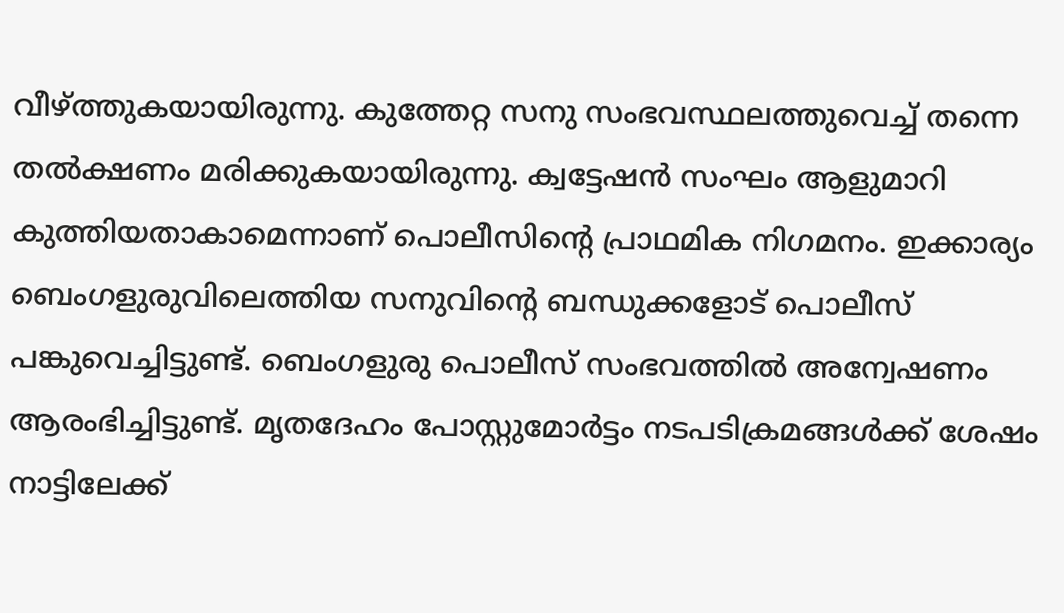വീഴ്ത്തുകയായിരുന്നു. കുത്തേറ്റ സനു സംഭവസ്ഥലത്തുവെച്ച്‌ തന്നെ തല്‍ക്ഷണം മരിക്കുകയായിരുന്നു. ക്വട്ടേഷന്‍ സംഘം ആളുമാറി കുത്തിയതാകാമെന്നാണ് പൊലീസിന്‍റെ പ്രാഥമിക നിഗമനം. ഇക്കാര്യം ബെംഗളുരുവിലെത്തിയ സനുവിന്‍റെ ബന്ധുക്കളോട് പൊലീസ് പങ്കുവെച്ചിട്ടുണ്ട്. ബെംഗളുരു പൊലീസ് സംഭവത്തില്‍ അന്വേഷണം ആരംഭിച്ചിട്ടുണ്ട്. മൃതദേഹം പോസ്റ്റുമോര്‍ട്ടം നടപടിക്രമങ്ങള്‍ക്ക് ശേഷം നാട്ടിലേക്ക്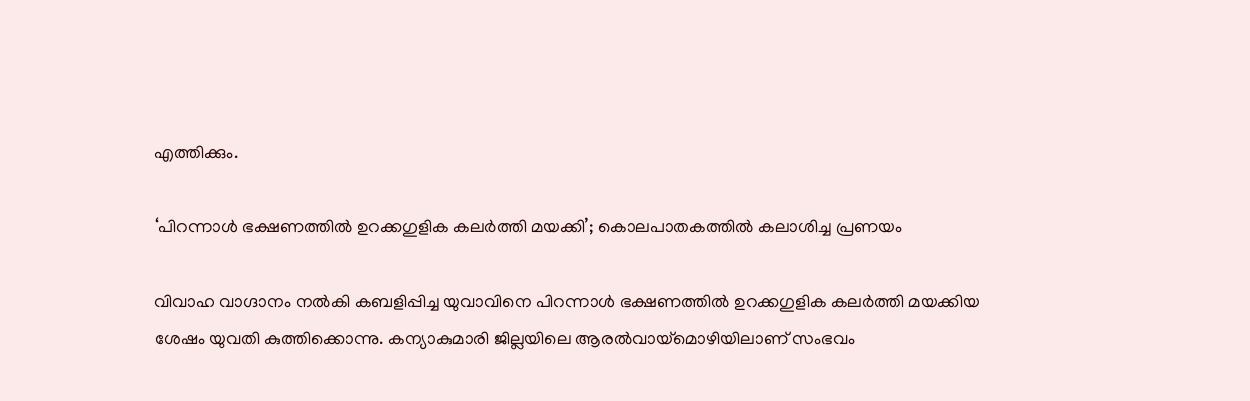എത്തിക്കും.

‘പിറന്നാള്‍ ഭക്ഷണത്തില്‍ ഉറക്കഗുളിക കലര്‍ത്തി മയക്കി’; കൊലപാതകത്തില്‍ കലാശിച്ച പ്രണയം

വിവാഹ വാഗ്ദാനം നല്‍കി കബളിപ്പിച്ച യുവാവിനെ പിറന്നാള്‍ ഭക്ഷണത്തില്‍ ഉറക്കഗുളിക കലര്‍ത്തി മയക്കിയ ശേഷം യുവതി കുത്തിക്കൊന്നു. കന്യാകുമാരി ജില്ലയിലെ ആരല്‍വായ്മൊഴിയിലാണ് സംഭവം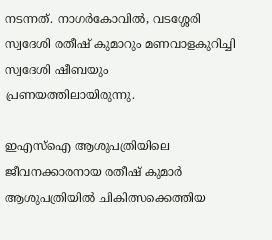നടന്നത്. നാഗര്‍കോവില്‍, വടശ്ശേരി സ്വദേശി രതീഷ് കുമാറും മണവാളകുറിച്ചി സ്വദേശി ഷീബയും പ്രണയത്തിലായിരുന്നു.

ഇഎസ്‌ഐ ആശുപത്രിയിലെ ജീവനക്കാരനായ രതീഷ് കുമാര്‍ ആശുപത്രിയില്‍ ചികിത്സക്കെത്തിയ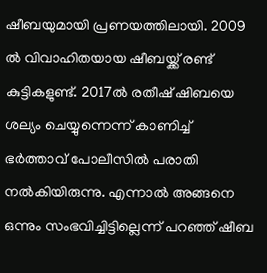ഷീബയുമായി പ്രണയത്തിലായി. 2009 ല്‍ വിവാഹിതയായ ഷീബയ്ക്ക് രണ്ട് കുട്ടികളുണ്ട്. 2017ല്‍ രതീഷ് ഷിബയെ ശല്യം ചെയ്യുന്നെന്ന് കാണിച്ച്‌ ഭര്‍ത്താവ് പോലീസില്‍ പരാതി നല്‍കിയിരുന്നു. എന്നാല്‍ അങ്ങനെ ഒന്നും സംഭവിച്ചിട്ടില്ലെന്ന് പറഞ്ഞ് ഷീബ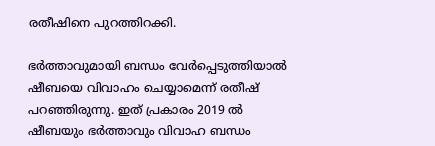രതീഷിനെ പുറത്തിറക്കി.

ഭര്‍ത്താവുമായി ബന്ധം വേര്‍പ്പെടുത്തിയാല്‍ ഷീബയെ വിവാഹം ചെയ്യാമെന്ന് രതീഷ് പറഞ്ഞിരുന്നു. ഇത് പ്രകാരം 2019 ല്‍ ഷീബയും ഭര്‍ത്താവും വിവാഹ ബന്ധം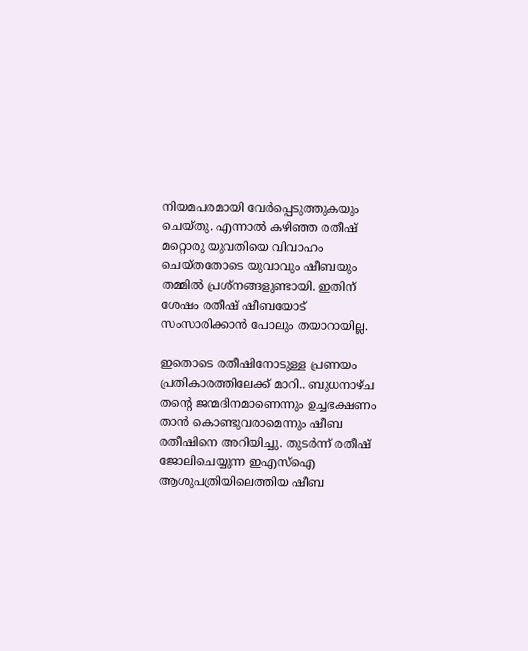നിയമപരമായി വേര്‍പ്പെടുത്തുകയും ചെയ്തു. എന്നാല്‍ കഴിഞ്ഞ രതീഷ് മറ്റൊരു യുവതിയെ വിവാഹം ചെയ്തതോടെ യുവാവും ഷീബയും തമ്മില്‍ പ്രശ്നങ്ങളുണ്ടായി. ഇതിന് ശേഷം രതീഷ് ഷീബയോട് സംസാരിക്കാന്‍ പോലും തയാറായില്ല.

ഇതൊടെ രതീഷിനോടുള്ള പ്രണയം പ്രതികാരത്തിലേക്ക് മാറി.. ബുധനാഴ്ച തന്‍റെ ജന്മദിനമാണെന്നും ഉച്ചഭക്ഷണം താന്‍ കൊണ്ടുവരാമെന്നും ഷീബ രതീഷിനെ അറിയിച്ചു. തുടര്‍ന്ന് രതീഷ് ജോലിചെയ്യുന്ന ഇഎസ്‌ഐ ആശുപത്രിയിലെത്തിയ ഷീബ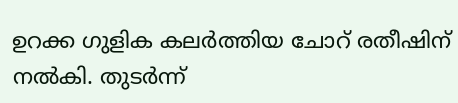ഉറക്ക ഗുളിക കലര്‍ത്തിയ ചോറ് രതീഷിന് നല്‍കി. തുടര്‍ന്ന്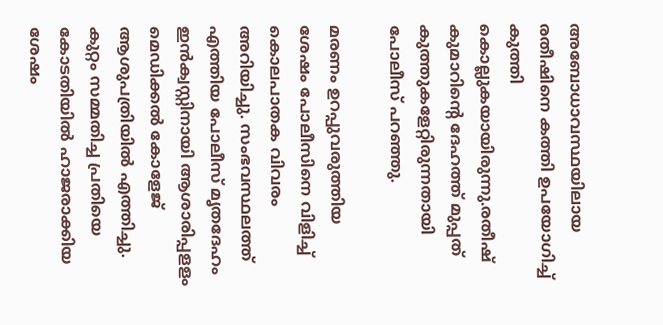അബോധാവസ്ഥയിലായ രതീഷിനെ കത്തി ഉപയോഗിച്ച്‌ കുത്തി കൊല്ലുകയായിരുന്നു.രതീഷ് കുമാറിന്റെ ദേഹത്ത് മുപ്പത് കുത്തുകളേറ്റിരുന്നതായി പോലീസ് പറഞ്ഞു.

മരണം ഉറപ്പുവരുത്തിയ ശേഷം പോലീസിനെ വിളിച്ച്‌ കൊലപാതക വിവരം അറിയിച്ചു. സംഭവസ്ഥലത്ത് എത്തിയ പോലീസ് മൃതദേഹം ഇന്‍ക്വസ്റ്റിനായി ആശാരിപ്പളളം മെഡിക്കല്‍ കോളേജ് ആശുപത്രിയില്‍ എത്തിച്ചു. കുറ്റം സമ്മതിച്ച പ്രതിയെ കോടതിയില്‍ ഹാജരാക്കിയ ശേഷം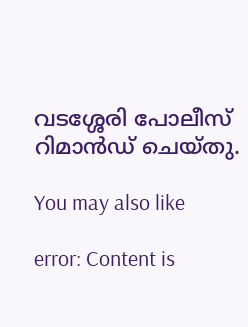വടശ്ശേരി പോലീസ് റിമാന്‍ഡ് ചെയ്തു.

You may also like

error: Content is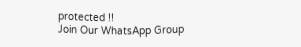protected !!
Join Our WhatsApp Group